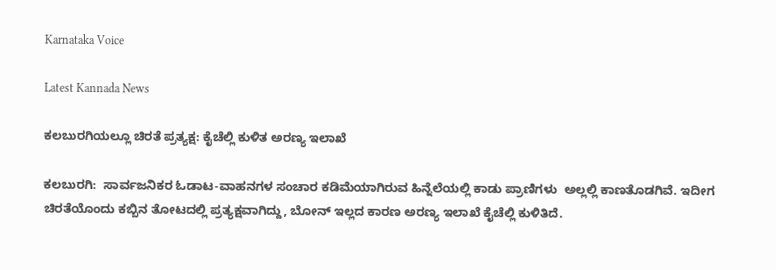Karnataka Voice

Latest Kannada News

ಕಲಬುರಗಿಯಲ್ಲೂ ಚಿರತೆ ಪ್ರತ್ಯಕ್ಷ: ಕೈಚೆಲ್ಲಿ ಕುಳಿತ ಅರಣ್ಯ ಇಲಾಖೆ

ಕಲಬುರಗಿ:  ಸಾರ್ವಜನಿಕರ ಓಡಾಟ-ವಾಹನಗಳ ಸಂಚಾರ ಕಡಿಮೆಯಾಗಿರುವ ಹಿನ್ನೆಲೆಯಲ್ಲಿ ಕಾಡು ಪ್ರಾಣಿಗಳು  ಅಲ್ಲಲ್ಲಿ ಕಾಣತೊಡಗಿವೆ. ಇದೀಗ ಚಿರತೆಯೊಂದು ಕಬ್ಬಿನ ತೋಟದಲ್ಲಿ ಪ್ರತ್ಯಕ್ಷವಾಗಿದ್ದು, ಬೋನ್ ಇಲ್ಲದ ಕಾರಣ ಅರಣ್ಯ ಇಲಾಖೆ ಕೈಚೆಲ್ಲಿ ಕುಳಿತಿದೆ.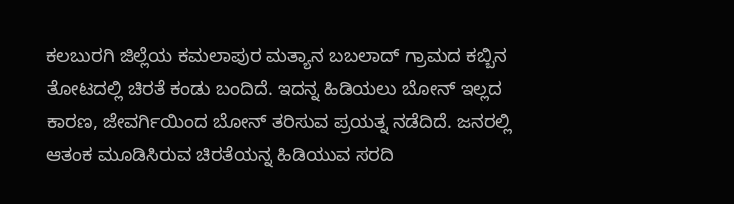ಕಲಬುರಗಿ ಜಿಲ್ಲೆಯ ಕಮಲಾಪುರ ಮತ್ಯಾನ ಬಬಲಾದ್ ಗ್ರಾಮದ ಕಬ್ಬಿನ ತೋಟದಲ್ಲಿ ಚಿರತೆ ಕಂಡು ಬಂದಿದೆ. ಇದನ್ನ ಹಿಡಿಯಲು ಬೋನ್ ಇಲ್ಲದ ಕಾರಣ, ಜೇವರ್ಗಿಯಿಂದ ಬೋನ್ ತರಿಸುವ ಪ್ರಯತ್ನ ನಡೆದಿದೆ. ಜನರಲ್ಲಿ ಆತಂಕ ಮೂಡಿಸಿರುವ ಚಿರತೆಯನ್ನ ಹಿಡಿಯುವ ಸರದಿ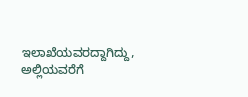ಇಲಾಖೆಯವರದ್ದಾಗಿದ್ದು, ಅಲ್ಲಿಯವರೆಗೆ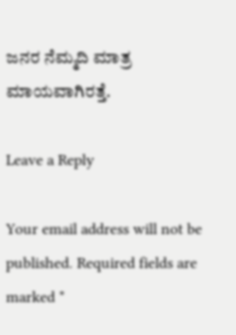ಜನರ ನೆಮ್ಮದಿ ಮಾತ್ರ ಮಾಯವಾಗಿರತ್ತೆ.

Leave a Reply

Your email address will not be published. Required fields are marked *